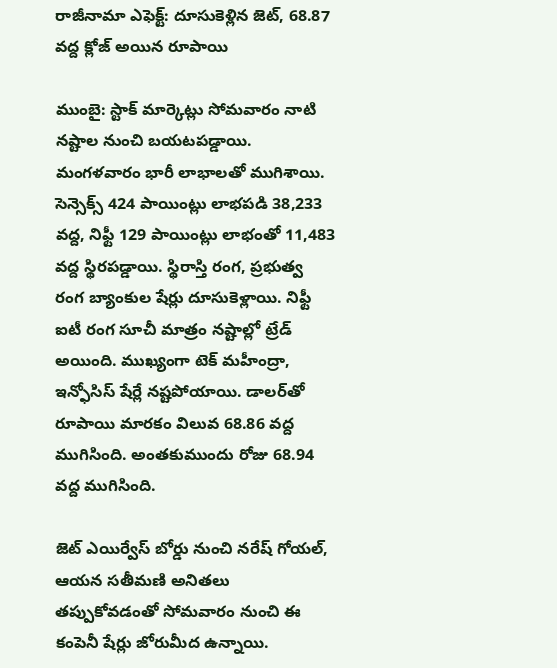రాజీనామా ఎఫెక్ట్: దూసుకెళ్లిన జెట్, 68.87 వద్ద క్లోజ్ అయిన రూపాయి

ముంబై: స్టాక్‌ మార్కెట్లు సోమవారం నాటి నష్టాల నుంచి బయటపడ్డాయి. మంగళవారం భారీ లాభాలతో ముగిశాయి. సెన్సెక్స్‌ 424 పాయింట్లు లాభపడి 38,233 వద్ద, నిఫ్టీ 129 పాయింట్లు లాభంతో 11,483 వద్ద స్థిరపడ్డాయి. స్థిరాస్తి రంగ, ప్రభుత్వ రంగ బ్యాంకుల షేర్లు దూసుకెళ్లాయి. నిఫ్టీ ఐటీ రంగ సూచీ మాత్రం నష్టాల్లో ట్రేడ్ అయింది. ముఖ్యంగా టెక్‌ మహీంద్రా, ఇన్ఫోసిస్‌ షేర్లే నష్టపోయాయి. డాలర్‌తో రూపాయి మారకం విలువ 68.86 వద్ద ముగిసింది. అంతకుముందు రోజు 68.94 వద్ద ముగిసింది.

జెట్ ఎయిర్వేస్ బోర్డు నుంచి నరేష్ గోయల్, ఆయన సతీమణి అనితలు తప్పుకోవడంతో సోమవారం నుంచి ఈ కంపెనీ షేర్లు జోరుమీద ఉన్నాయి.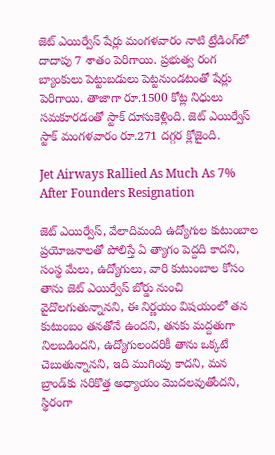జెట్ ఎయిర్వేస్ షేర్లు మంగళవారం నాటి ట్రేడింగ్‌లో దాదాపు 7 శాతం పెరిగాయి. ప్రభుత్వ రంగ బ్యాంకులు పెట్టుబడులు పెట్టనుండటంతో షేర్లు పెరిగాయి. తాజాగా రూ.1500 కోట్ల నిధులు సమకూరడంతో స్టాక్ దూసుకెళ్లింది. జెట్ ఎయిర్వేస్ స్టాక్ మంగళవారం రూ.271 దగ్గర క్లోజైంది.

Jet Airways Rallied As Much As 7% After Founders Resignation

జెట్‌ ఎయిర్వేస్, వేలాదిమంది ఉద్యోగుల కుటుంబాల ప్రయోజనాలతో పోలిస్తే ఏ త్యాగం పెద్దది కాదని, సంస్థ మేలు, ఉద్యోగులు, వారి కుటుంబాల కోసం తాను జెట్‌ ఎయిర్వేస్ బోర్డు నుంచి వైదొలగుతున్నానని, ఈ నిర్ణయం విషయంలో తన కుటుంబం తనతోనే ఉందని, తనకు మద్దతుగా నిలబడిందని, ఉద్యోగులందరికీ తాను ఒక్కటే చెబుతున్నానని, ఇది ముగింపు కాదని, మన బ్రాండ్‌కు సరికొత్త అధ్యాయం మొదలవుతోందని, స్థిరంగా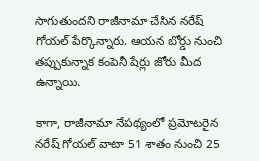సాగుతుందని రాజీనామా చేసిన నరేష్ గోయల్ పేర్కొన్నారు. ఆయన బోర్డు నుంచి తప్పుకున్నాక కంపెనీ షేర్లు జోరు మీద ఉన్నాయి.

కాగా, రాజీనామా నేపథ్యంలో ప్రమోటరైన నరేష్ గోయల్‌ వాటా 51 శాతం నుంచి 25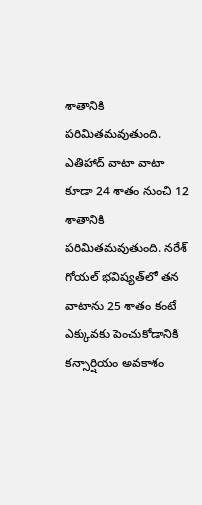శాతానికి పరిమితమవుతుంది. ఎతిహాద్‌ వాటా వాటా కూడా 24 శాతం నుంచి 12 శాతానికి పరిమితమవుతుంది. నరేశ్‌ గోయల్‌ భవిష్యత్‌లో తన వాటాను 25 శాతం కంటే ఎక్కువకు పెంచుకోడానికి కన్సార్షియం అవకాశం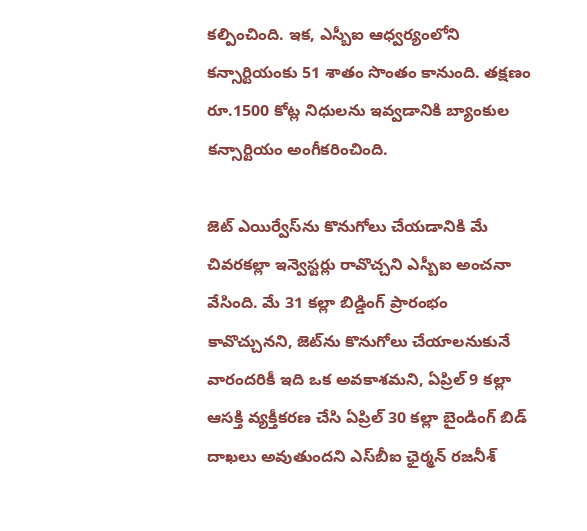కల్పించింది. ఇక, ఎస్బీఐ ఆధ్వర్యంలోని కన్సార్టియంకు 51 శాతం సొంతం కానుంది. తక్షణం రూ.1500 కోట్ల నిధులను ఇవ్వడానికి బ్యాంకుల కన్సార్టియం అంగీకరించింది.

జెట్‌ ఎయిర్వేస్‌ను కొనుగోలు చేయడానికి మే చివరకల్లా ఇన్వెస్టర్లు రావొచ్చని ఎస్బీఐ అంచనా వేసింది. మే 31 కల్లా బిడ్డింగ్‌ ప్రారంభం కావొచ్చునని, జెట్‌ను కొనుగోలు చేయాలనుకునే వారందరికీ ఇది ఒక అవకాశమని, ఏప్రిల్‌ 9 కల్లా ఆసక్తి వ్యక్తీకరణ చేసి ఏప్రిల్‌ 30 కల్లా బైండింగ్‌ బిడ్‌ దాఖలు అవుతుందని ఎస్‌బీఐ ఛైర్మన్‌ రజనీశ్‌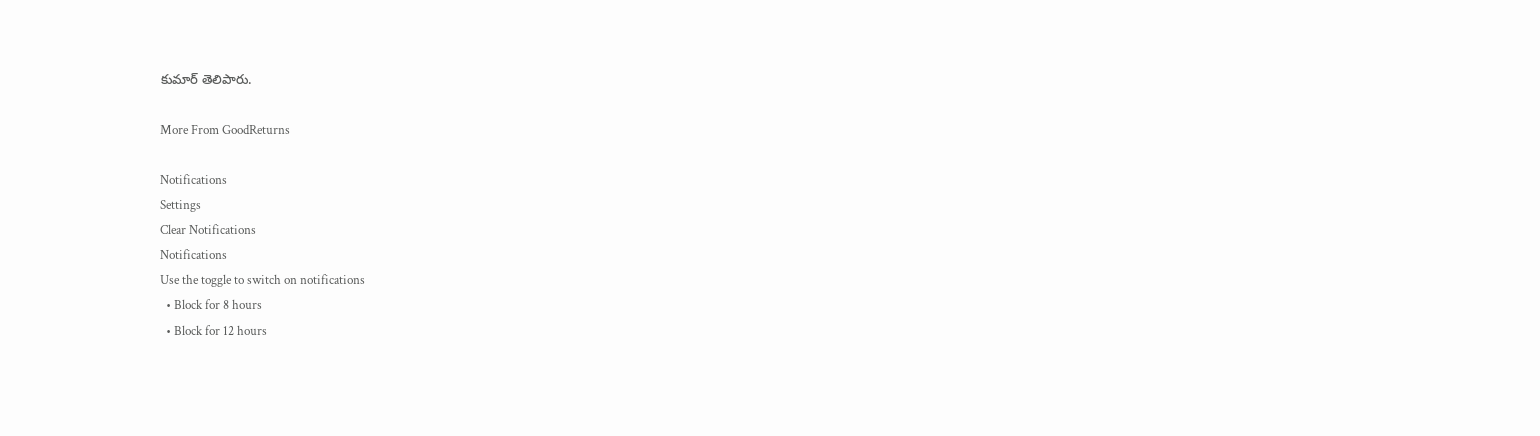కుమార్‌ తెలిపారు.

More From GoodReturns

Notifications
Settings
Clear Notifications
Notifications
Use the toggle to switch on notifications
  • Block for 8 hours
  • Block for 12 hours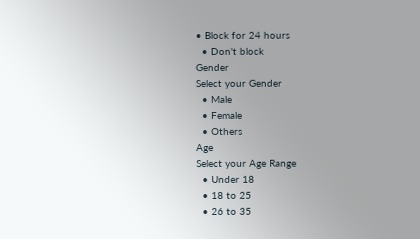• Block for 24 hours
  • Don't block
Gender
Select your Gender
  • Male
  • Female
  • Others
Age
Select your Age Range
  • Under 18
  • 18 to 25
  • 26 to 35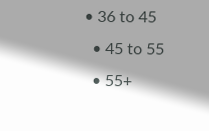• 36 to 45
  • 45 to 55
  • 55+